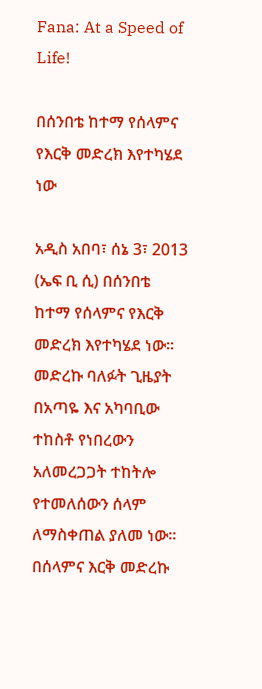Fana: At a Speed of Life!

በሰንበቴ ከተማ የሰላምና የእርቅ መድረክ እየተካሄደ ነው

አዲስ አበባ፣ ሰኔ 3፣ 2013 (ኤፍ ቢ ሲ) በሰንበቴ ከተማ የሰላምና የእርቅ መድረክ እየተካሄደ ነው፡፡
መድረኩ ባለፉት ጊዜያት በአጣዬ እና አካባቢው ተከስቶ የነበረውን አለመረጋጋት ተከትሎ የተመለሰውን ሰላም ለማስቀጠል ያለመ ነው።
በሰላምና እርቅ መድረኩ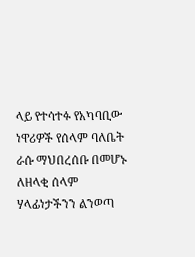ላይ የተሳተፉ የአካባቢው ነዋሪዎች የሰላም ባለቤት ራሱ ማህበረሰቡ በመሆኑ ለዘላቂ ሰላም ሃላፊነታችንን ልንወጣ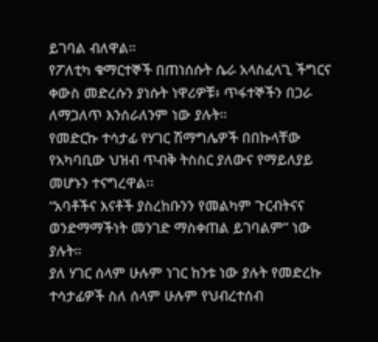ይገባል ብለዋል።
የፖለቲካ ቁማርተኞች በጠነሰሱት ሴራ አላስፈላጊ ችግርና ቀውስ መድረሱን ያነሱት ነዋሪዎቹ፥ ጥፋተኞችን በጋራ ለማጋለጥ እንሰራለንም ነው ያሉት።
የመድርኩ ተሳታፊ የሃገር ሽማግሌዎች በበኩላቸው የአካባቢው ህዝብ ጥብቅ ትስስር ያለውና የማይለያይ መሆኑን ተናግረዋል፡፡
“አባቶችና እናቶች ያስረከቡንን የመልካም ጉርብትናና ወንድማማችነት መንገድ ማስቀጠል ይገባልም” ነው ያሉት።
ያለ ሃገር ሰላም ሁሉም ነገር ከንቱ ነው ያሉት የመድረኩ ተሳታፊዎች ስለ ሰላም ሁሉም የህብረተሰብ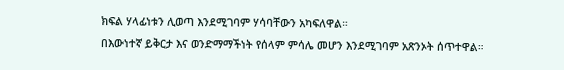ክፍል ሃላፊነቱን ሊወጣ እንደሚገባም ሃሳባቸውን አካፍለዋል።
በእውነተኛ ይቅርታ እና ወንድማማችነት የሰላም ምሳሌ መሆን እንደሚገባም አጽንኦት ሰጥተዋል።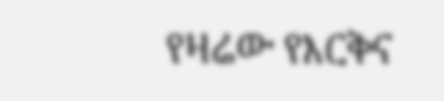የዛሬው የእርቅና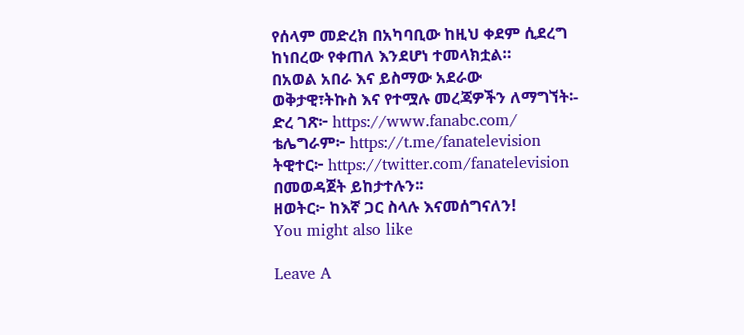የሰላም መድረክ በአካባቢው ከዚህ ቀደም ሲደረግ ከነበረው የቀጠለ እንደሆነ ተመላክቷል።
በአወል አበራ እና ይስማው አደራው
ወቅታዊ፣ትኩስ እና የተሟሉ መረጃዎችን ለማግኘት፡-
ድረ ገጽ፦ https://www.fanabc.com/
ቴሌግራም፦ https://t.me/fanatelevision
ትዊተር፦ https://twitter.com/fanatelevision በመወዳጀት ይከታተሉን፡፡
ዘወትር፦ ከእኛ ጋር ስላሉ እናመሰግናለን!
You might also like

Leave A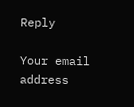Reply

Your email address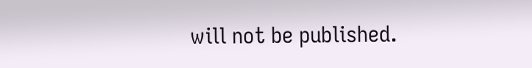will not be published.